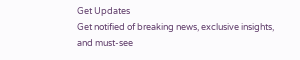Get Updates
Get notified of breaking news, exclusive insights, and must-see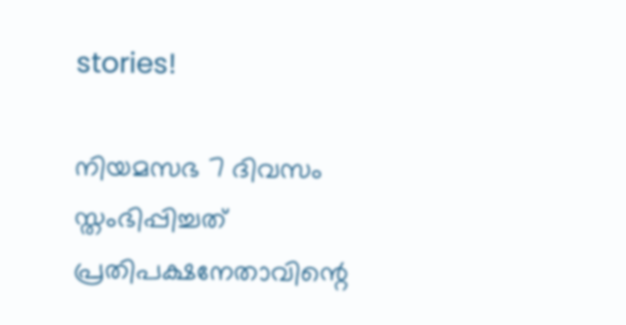stories!

നിയമസഭ 7 ദിവസം സ്തംഭിപ്പിച്ചത് പ്രതിപക്ഷനേതാവിന്റെ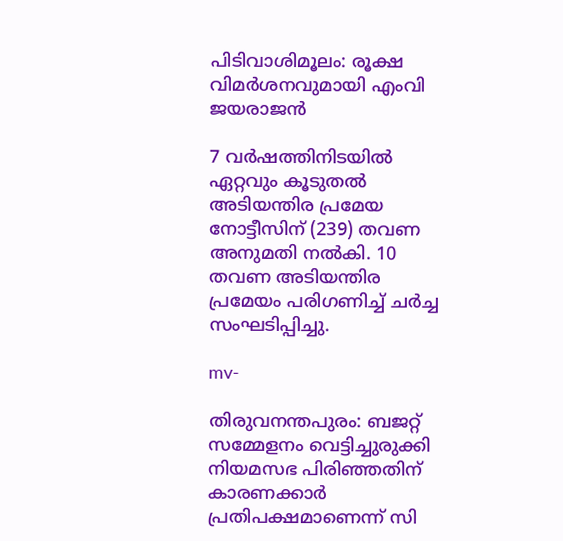പിടിവാശിമൂലം: രൂക്ഷ വിമർശനവുമായി എംവി ജയരാജന്‍

7 വർഷത്തിനിടയിൽ ഏറ്റവും കൂടുതൽ അടിയന്തിര പ്രമേയ നോട്ടീസിന് (239) തവണ അനുമതി നൽകി. 10 തവണ അടിയന്തിര പ്രമേയം പരിഗണിച്ച് ചർച്ച സംഘടിപ്പിച്ചു.

mv-

തിരുവനന്തപുരം: ബജറ്റ് സമ്മേളനം വെട്ടിച്ചുരുക്കി നിയമസഭ പിരിഞ്ഞതിന് കാരണക്കാർ പ്രതിപക്ഷമാണെന്ന് സി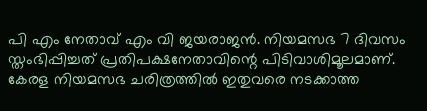പി എം നേതാവ് എം വി ജയരാജന്‍. നിയമസഭ 7 ദിവസം സ്തംഭിപ്പിച്ചത് പ്രതിപക്ഷനേതാവിന്റെ പിടിവാശിമൂലമാണ്. കേരള നിയമസഭ ചരിത്രത്തിൽ ഇതുവരെ നടക്കാത്ത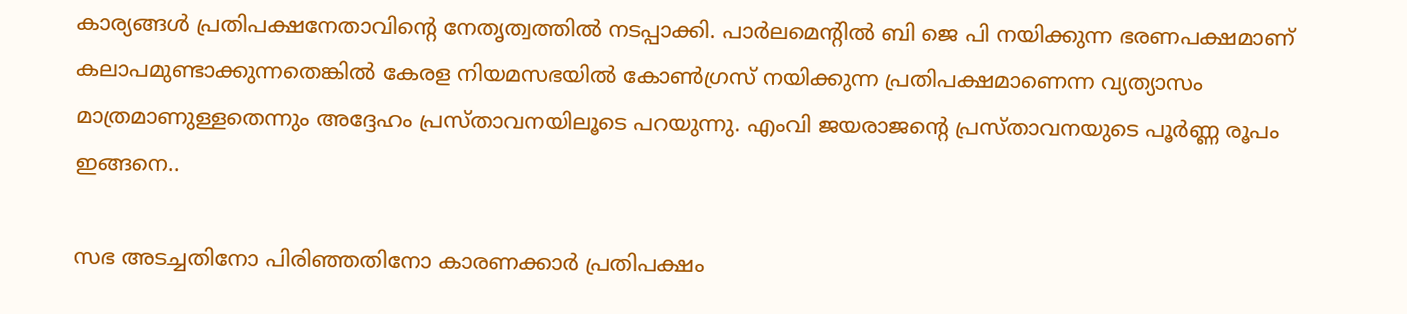കാര്യങ്ങൾ പ്രതിപക്ഷനേതാവിന്റെ നേതൃത്വത്തിൽ നടപ്പാക്കി. പാർലമെന്റിൽ ബി ജെ പി നയിക്കുന്ന ഭരണപക്ഷമാണ് കലാപമുണ്ടാക്കുന്നതെങ്കിൽ കേരള നിയമസഭയിൽ കോൺഗ്രസ് നയിക്കുന്ന പ്രതിപക്ഷമാണെന്ന വ്യത്യാസം മാത്രമാണുള്ളതെന്നും അദ്ദേഹം പ്രസ്താവനയിലൂടെ പറയുന്നു. എംവി ജയരാജന്റെ പ്രസ്താവനയുടെ പൂർണ്ണ രൂപം ഇങ്ങനെ..

സഭ അടച്ചതിനോ പിരിഞ്ഞതിനോ കാരണക്കാർ പ്രതിപക്ഷം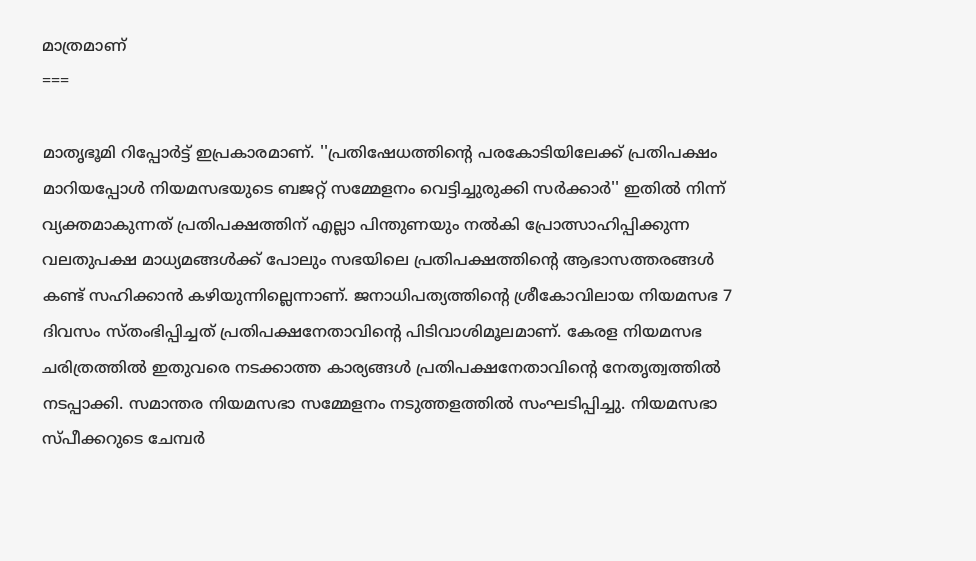മാത്രമാണ്
===

മാതൃഭൂമി റിപ്പോർട്ട് ഇപ്രകാരമാണ്. ''പ്രതിഷേധത്തിന്റെ പരകോടിയിലേക്ക് പ്രതിപക്ഷം മാറിയപ്പോൾ നിയമസഭയുടെ ബജറ്റ് സമ്മേളനം വെട്ടിച്ചുരുക്കി സർക്കാർ'' ഇതിൽ നിന്ന് വ്യക്തമാകുന്നത് പ്രതിപക്ഷത്തിന് എല്ലാ പിന്തുണയും നൽകി പ്രോത്സാഹിപ്പിക്കുന്ന വലതുപക്ഷ മാധ്യമങ്ങൾക്ക് പോലും സഭയിലെ പ്രതിപക്ഷത്തിന്റെ ആഭാസത്തരങ്ങൾ കണ്ട് സഹിക്കാൻ കഴിയുന്നില്ലെന്നാണ്. ജനാധിപത്യത്തിന്റെ ശ്രീകോവിലായ നിയമസഭ 7 ദിവസം സ്തംഭിപ്പിച്ചത് പ്രതിപക്ഷനേതാവിന്റെ പിടിവാശിമൂലമാണ്. കേരള നിയമസഭ ചരിത്രത്തിൽ ഇതുവരെ നടക്കാത്ത കാര്യങ്ങൾ പ്രതിപക്ഷനേതാവിന്റെ നേതൃത്വത്തിൽ നടപ്പാക്കി. സമാന്തര നിയമസഭാ സമ്മേളനം നടുത്തളത്തിൽ സംഘടിപ്പിച്ചു. നിയമസഭാ സ്പീക്കറുടെ ചേമ്പർ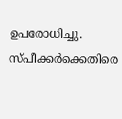ഉപരോധിച്ചു. സ്പീക്കർക്കെതിരെ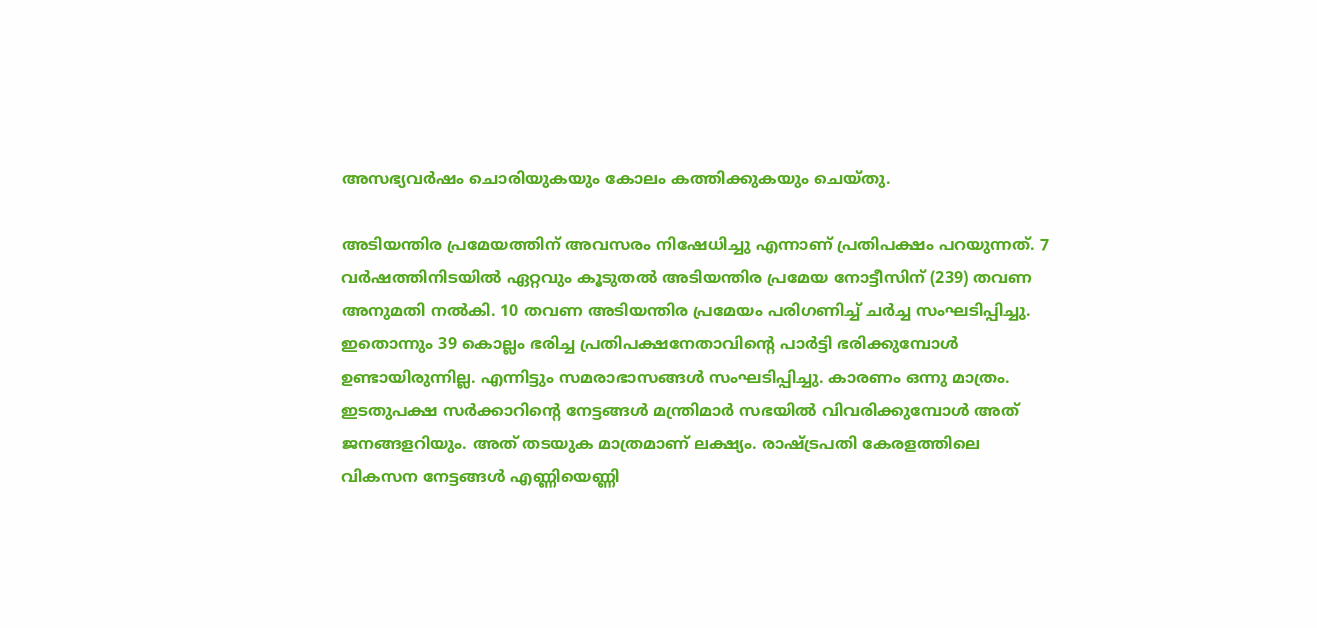അസഭ്യവർഷം ചൊരിയുകയും കോലം കത്തിക്കുകയും ചെയ്തു.

അടിയന്തിര പ്രമേയത്തിന് അവസരം നിഷേധിച്ചു എന്നാണ് പ്രതിപക്ഷം പറയുന്നത്. 7 വർഷത്തിനിടയിൽ ഏറ്റവും കൂടുതൽ അടിയന്തിര പ്രമേയ നോട്ടീസിന് (239) തവണ അനുമതി നൽകി. 10 തവണ അടിയന്തിര പ്രമേയം പരിഗണിച്ച് ചർച്ച സംഘടിപ്പിച്ചു. ഇതൊന്നും 39 കൊല്ലം ഭരിച്ച പ്രതിപക്ഷനേതാവിന്റെ പാർട്ടി ഭരിക്കുമ്പോൾ ഉണ്ടായിരുന്നില്ല. എന്നിട്ടും സമരാഭാസങ്ങൾ സംഘടിപ്പിച്ചു. കാരണം ഒന്നു മാത്രം. ഇടതുപക്ഷ സർക്കാറിന്റെ നേട്ടങ്ങൾ മന്ത്രിമാർ സഭയിൽ വിവരിക്കുമ്പോൾ അത് ജനങ്ങളറിയും. അത് തടയുക മാത്രമാണ് ലക്ഷ്യം. രാഷ്ട്രപതി കേരളത്തിലെ വികസന നേട്ടങ്ങൾ എണ്ണിയെണ്ണി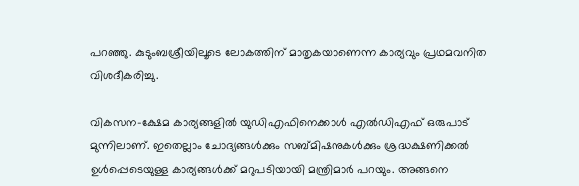പറഞ്ഞു. കുടുംബശ്രീയിലൂടെ ലോകത്തിന് മാതൃകയാണെന്ന കാര്യവും പ്രഥമവനിത വിശദീകരിച്ചു.

വികസന-ക്ഷേമ കാര്യങ്ങളിൽ യുഡിഎഫിനെക്കാൾ എൽഡിഎഫ് ഒരുപാട് മുന്നിലാണ്. ഇതെല്ലാം ചോദ്യങ്ങൾക്കും സബ്മിഷനുകൾക്കും ശ്രദ്ധക്ഷണിക്കൽ ഉൾപ്പെടെയുള്ള കാര്യങ്ങൾക്ക് മറുപടിയായി മന്ത്രിമാർ പറയും. അങ്ങനെ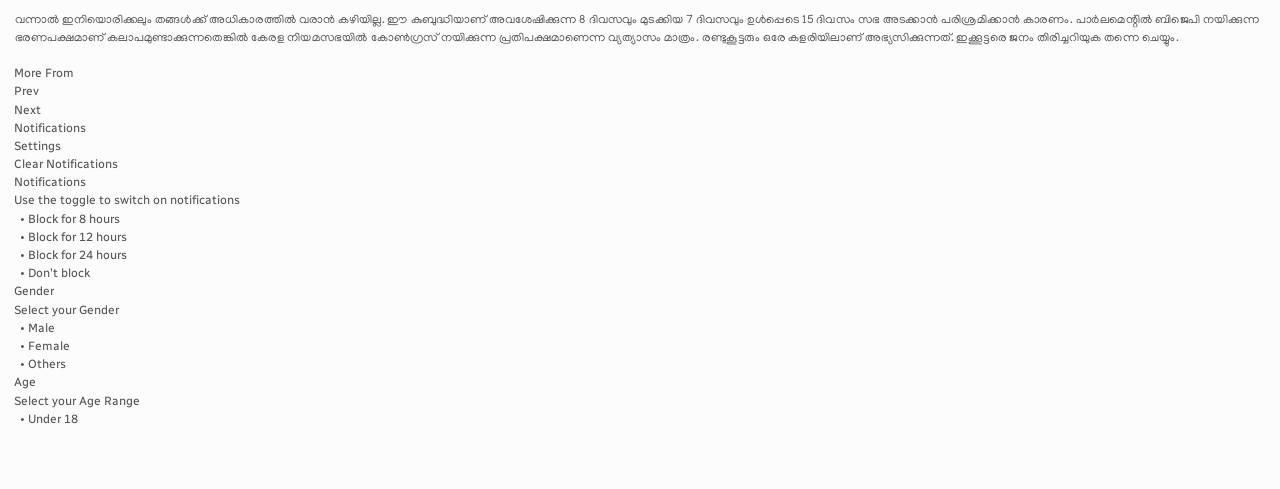വന്നാൽ ഇനിയൊരിക്കലും തങ്ങൾക്ക് അധികാരത്തിൽ വരാൻ കഴിയില്ല. ഈ കുബുദ്ധിയാണ് അവശേഷിക്കുന്ന 8 ദിവസവും മുടക്കിയ 7 ദിവസവും ഉൾപ്പെടെ 15 ദിവസം സഭ അടക്കാൻ പരിശ്രമിക്കാൻ കാരണം. പാർലമെന്റിൽ ബിജെപി നയിക്കുന്ന ഭരണപക്ഷമാണ് കലാപമുണ്ടാക്കുന്നതെങ്കിൽ കേരള നിയമസഭയിൽ കോൺഗ്രസ് നയിക്കുന്ന പ്രതിപക്ഷമാണെന്ന വ്യത്യാസം മാത്രം. രണ്ടുകൂട്ടരും ഒരേ കളരിയിലാണ് അഭ്യസിക്കുന്നത്. ഇക്കൂട്ടരെ ജനം തിരിച്ചറിയുക തന്നെ ചെയ്യും.

More From
Prev
Next
Notifications
Settings
Clear Notifications
Notifications
Use the toggle to switch on notifications
  • Block for 8 hours
  • Block for 12 hours
  • Block for 24 hours
  • Don't block
Gender
Select your Gender
  • Male
  • Female
  • Others
Age
Select your Age Range
  • Under 18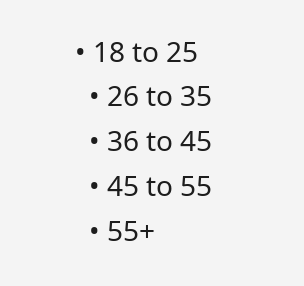• 18 to 25
  • 26 to 35
  • 36 to 45
  • 45 to 55
  • 55+